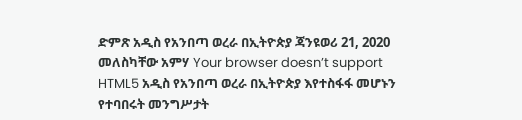ድምጽ አዲስ የአንበጣ ወረራ በኢትዮጵያ ጃንዩወሪ 21, 2020 መለስካቸው አምሃ Your browser doesn’t support HTML5 አዲስ የአንበጣ ወረራ በኢትዮጵያ እየተስፋፋ መሆኑን የተባበሩት መንግሥታት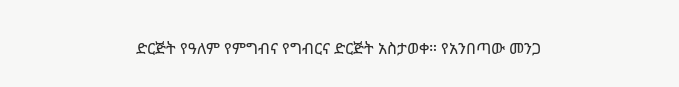ድርጅት የዓለም የምግብና የግብርና ድርጅት አስታወቀ። የአንበጣው መንጋ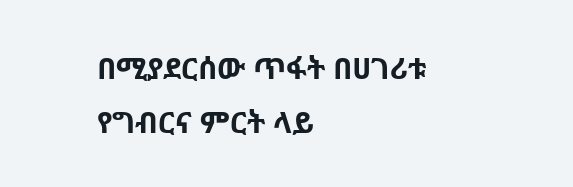በሚያደርሰው ጥፋት በሀገሪቱ የግብርና ምርት ላይ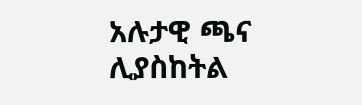አሉታዊ ጫና ሊያስከትል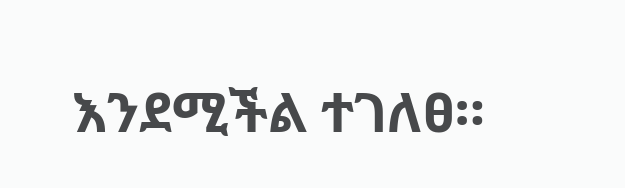እንደሚችል ተገለፀ።